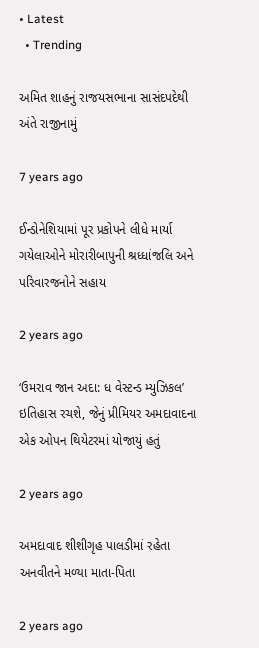• Latest
  • Trending

અમિત શાહનું રાજયસભાના સાસંદપદેથી અંતે રાજીનામું

7 years ago

ઈન્ડોનેશિયામાં પૂર પ્રકોપને લીધે માર્યા ગયેલાઓને મોરારીબાપુની શ્રધ્ધાંજલિ અને પરિવારજનોને સહાય

2 years ago

‘ઉમરાવ જાન અદા: ધ વેસ્ટન્ડ મ્યુઝિકલ’ ઇતિહાસ રચશે, જેનું પ્રીમિયર અમદાવાદના એક ઓપન થિયેટરમાં યોજાયું હતું

2 years ago

અમદાવાદ શીશીગૃહ પાલડીમાં રહેતા અનવીતને મળ્યા માતા-પિતા

2 years ago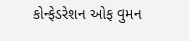કોન્ફેડરેશન ઓફ વુમન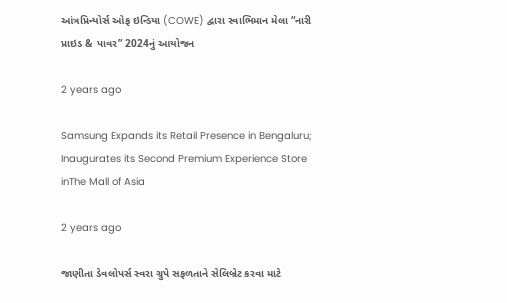આંત્રપ્રિન્યોર્સ ઓફ ઇન્ડિયા (COWE) દ્વારા સ્વાભિમાન મેલા “નારી પ્રાઇડ & પાવર” 2024નું આયોજન

2 years ago

Samsung Expands its Retail Presence in Bengaluru; Inaugurates its Second Premium Experience Store inThe Mall of Asia

2 years ago

જાણીતા ડેવલોપર્સ સ્વરા ગ્રુપે સફળતાને સેલિબ્રેટ કરવા માટે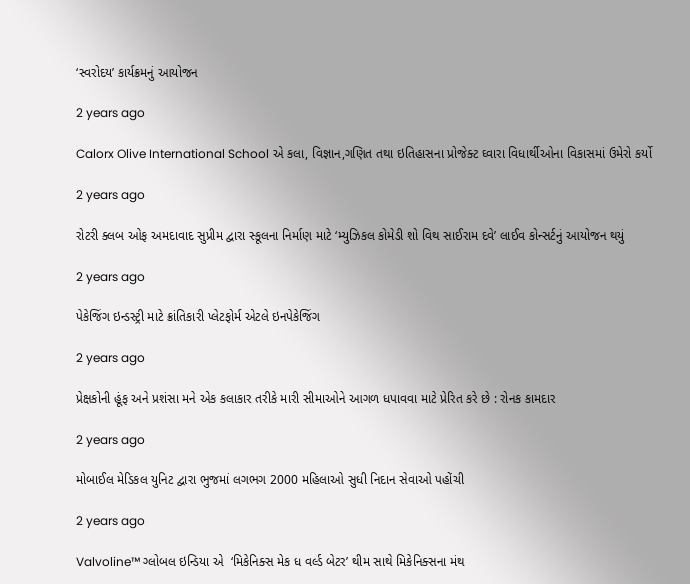‘સ્વરોદય’ કાર્યક્રમનું આયોજન

2 years ago

Calorx Olive International School એ કલા, વિજ્ઞાન,ગણિત તથા ઇતિહાસના પ્રોજેક્ટ ઘ્વારા વિધાર્થીઓના વિકાસમાં ઉમેરો કર્યો

2 years ago

રોટરી ક્લબ ઓફ અમદાવાદ સુપ્રીમ દ્વારા સ્કૂલના નિર્માણ માટે ‘મ્યુઝિકલ કોમેડી શો વિથ સાઈરામ દવે’ લાઈવ કોન્સર્ટનું આયોજન થયું

2 years ago

પેકેજિંગ ઇન્ડસ્ટ્રી માટે ક્રાંતિકારી પ્લેટફોર્મ એટલે ઇનપેકેજિંગ

2 years ago

પ્રેક્ષકોની હૂંફ અને પ્રશંસા મને એક કલાકાર તરીકે મારી સીમાઓને આગળ ધપાવવા માટે પ્રેરિત કરે છે : રોનક કામદાર

2 years ago

મોબાઈલ મેડિકલ યુનિટ દ્વારા ભુજમાં લગભગ 2000 મહિલાઓ સુધી નિદાન સેવાઓ પહોંચી

2 years ago

Valvoline™ ગ્લોબલ ઇન્ડિયા એ  ‘મિકેનિક્સ મેક ધ વર્લ્ડ બેટર’ થીમ સાથે મિકેનિક્સના મંથ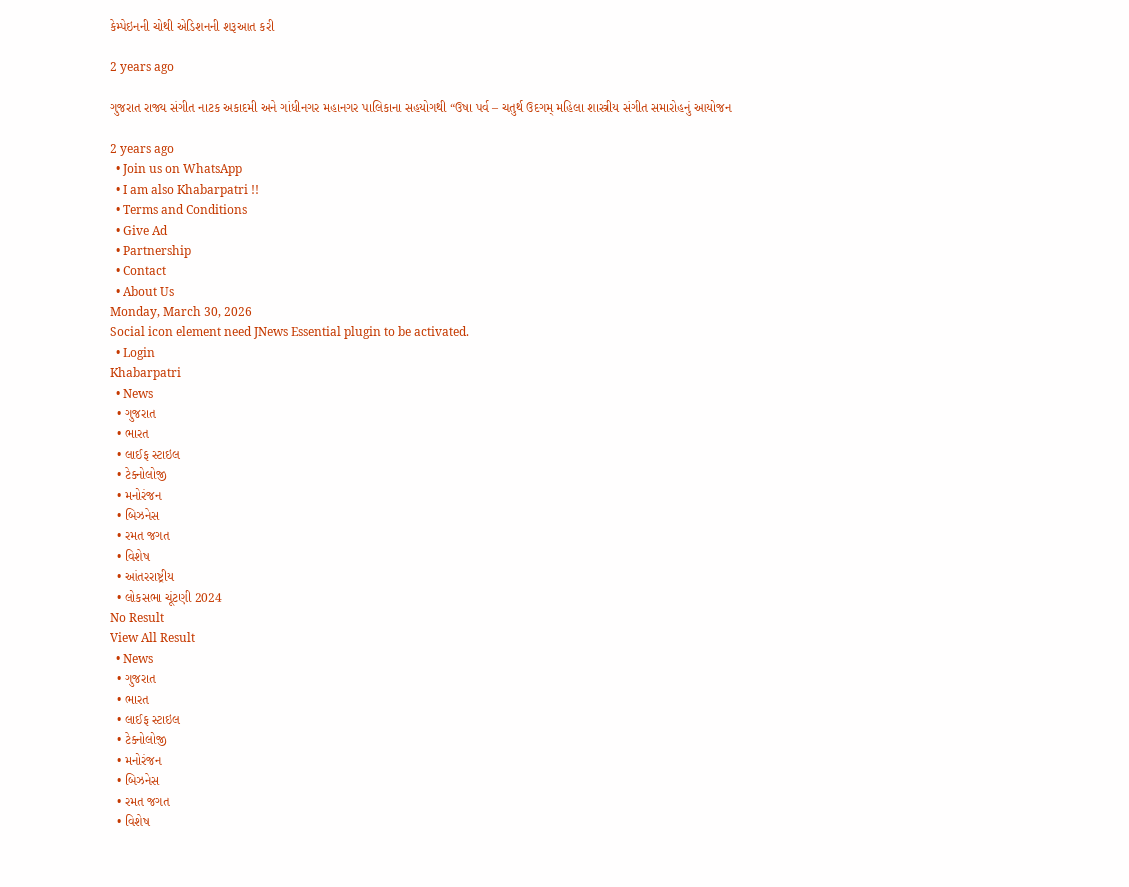કેમ્પેઇનની ચોથી એડિશનની શરૂઆત કરી

2 years ago

ગુજરાત રાજ્ય સંગીત નાટક અકાદમી અને ગાંધીનગર મહાનગર પાલિકાના સહયોગથી “ઉષા પર્વ – ચતુર્થ ઉદગમ્ મહિલા શાસ્ત્રીય સંગીત સમારોહનું આયોજન

2 years ago
  • Join us on WhatsApp
  • I am also Khabarpatri !!
  • Terms and Conditions
  • Give Ad
  • Partnership
  • Contact
  • About Us
Monday, March 30, 2026
Social icon element need JNews Essential plugin to be activated.
  • Login
Khabarpatri
  • News
  • ગુજરાત
  • ભારત
  • લાઈફ સ્ટાઇલ
  • ટેક્નોલોજી
  • મનોરંજન
  • બિઝનેસ
  • રમત જગત
  • વિશેષ
  • આંતરરાષ્ટ્રીય
  • લોકસભા ચૂંટણી 2024
No Result
View All Result
  • News
  • ગુજરાત
  • ભારત
  • લાઈફ સ્ટાઇલ
  • ટેક્નોલોજી
  • મનોરંજન
  • બિઝનેસ
  • રમત જગત
  • વિશેષ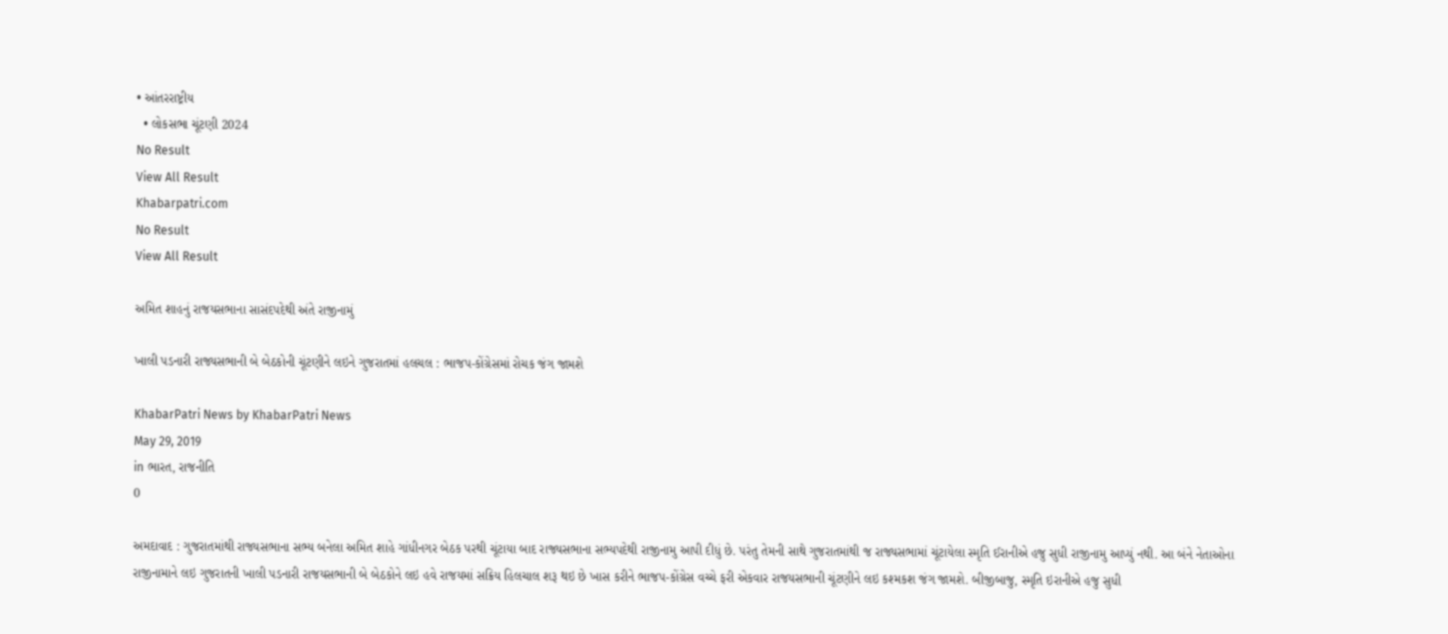• આંતરરાષ્ટ્રીય
  • લોકસભા ચૂંટણી 2024
No Result
View All Result
Khabarpatri.com
No Result
View All Result

અમિત શાહનું રાજયસભાના સાસંદપદેથી અંતે રાજીનામું

ખાલી પડનારી રાજ્યસભાની બે બેઠકોની ચૂંટણીને લઇને ગુજરાતમાં હલચલ : ભાજપ-કોંગ્રેસમાં રોચક જંગ જામશે

KhabarPatri News by KhabarPatri News
May 29, 2019
in ભારત, રાજનીતિ
0

અમદાવાદ : ગુજરાતમાંથી રાજ્યસભાના સભ્ય બનેલા અમિત શાહે ગાંધીનગર બેઠક પરથી ચૂંટાયા બાદ રાજ્યસભાના સભ્યપદેથી રાજીનામુ આપી દીધું છે. પરંતુ તેમની સાથે ગુજરાતમાંથી જ રાજ્યસભામાં ચૂંટાયેલા સ્મૃતિ ઈરાનીએ હજુ સુધી રાજીનામુ આપ્યું નથી. આ બંને નેતાઓના રાજીનામાને લઇ ગુજરાતની ખાલી પડનારી રાજયસભાની બે બેઠકોને લઇ હવે રાજયમાં સક્રિય હિલચાલ શરૂ થઇ છે ખાસ કરીને ભાજપ-કોંગ્રેસ વચ્ચે ફરી એકવાર રાજયસભાની ચૂંટણીને લઇ કશ્મકશ જંગ જામશે. બીજીબાજુ, સ્મૃતિ ઇરાનીએ હજુ સુધી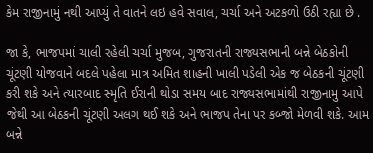કેમ રાજીનામું નથી આપ્યું તે વાતને લઇ હવે સવાલ, ચર્ચા અને અટકળો ઉઠી રહ્યા છે .

જા કે, ભાજપમાં ચાલી રહેલી ચર્ચા મુજબ, ગુજરાતની રાજ્યસભાની બન્ને બેઠકોની ચૂંટણી યોજવાને બદલે પહેલા માત્ર અમિત શાહની ખાલી પડેલી એક જ બેઠકની ચૂંટણી કરી શકે અને ત્યારબાદ સ્મૃતિ ઈરાની થોડા સમય બાદ રાજ્યસભામાંથી રાજીનામુ આપે જેથી આ બેઠકની ચૂંટણી અલગ થઈ શકે અને ભાજપ તેના પર કબ્જો મેળવી શકે. આમ બન્ને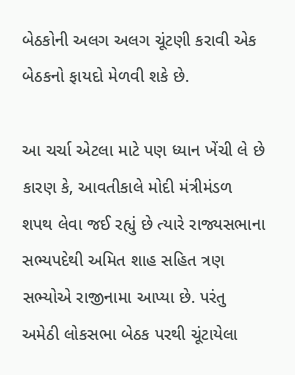બેઠકોની અલગ અલગ ચૂંટણી કરાવી એક બેઠકનો ફાયદો મેળવી શકે છે.

આ ચર્ચા એટલા માટે પણ ધ્યાન ખેંચી લે છે કારણ કે, આવતીકાલે મોદી મંત્રીમંડળ શપથ લેવા જઈ રહ્યું છે ત્યારે રાજ્યસભાના સભ્યપદેથી અમિત શાહ સહિત ત્રણ સભ્યોએ રાજીનામા આપ્યા છે. પરંતુ અમેઠી લોકસભા બેઠક પરથી ચૂંટાયેલા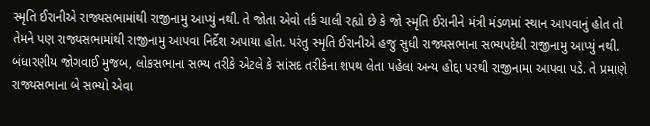સ્મૃતિ ઈરાનીએ રાજ્યસભામાંથી રાજીનામુ આપ્યું નથી. તે જોતા એવો તર્ક ચાલી રહ્યો છે કે જો સ્મૃતિ ઈરાનીને મંત્રી મંડળમાં સ્થાન આપવાનું હોત તો તેમને પણ રાજ્યસભામાંથી રાજીનામુ આપવા નિર્દેશ અપાયા હોત. પરંતુ સ્મૃતિ ઈરાનીએ હજુ સુધી રાજ્યસભાના સભ્યપદેથી રાજીનામુ આપ્યું નથી. બંધારણીય જોગવાઈ મુજબ, લોકસભાના સભ્ય તરીકે એટલે કે સાંસદ તરીકેના શપથ લેતા પહેલા અન્ય હોદ્દા પરથી રાજીનામા આપવા પડે. તે પ્રમાણે રાજ્યસભાના બે સભ્યો એવા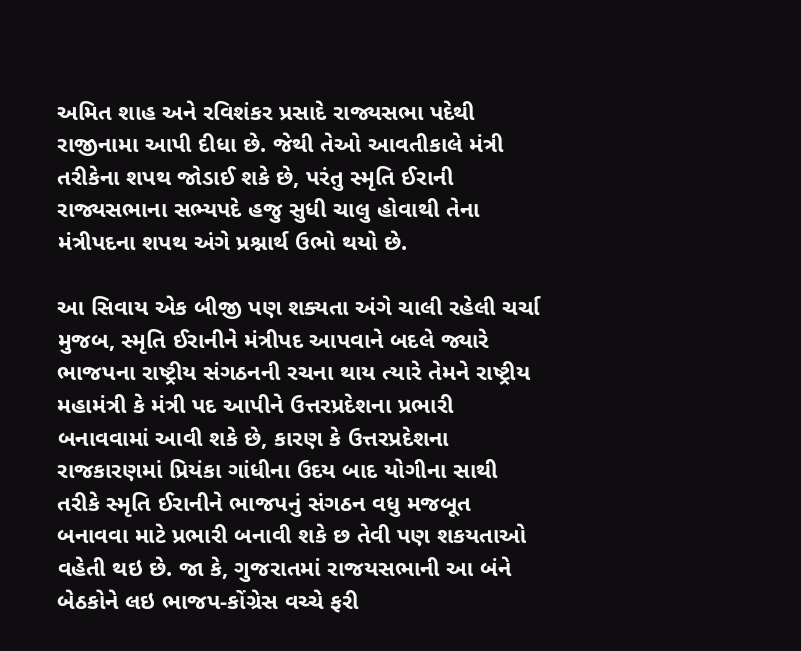અમિત શાહ અને રવિશંકર પ્રસાદે રાજ્યસભા પદેથી રાજીનામા આપી દીધા છે. જેથી તેઓ આવતીકાલે મંત્રી તરીકેના શપથ જોડાઈ શકે છે, પરંતુ સ્મૃતિ ઈરાની રાજ્યસભાના સભ્યપદે હજુ સુધી ચાલુ હોવાથી તેના મંત્રીપદના શપથ અંગે પ્રશ્નાર્થ ઉભો થયો છે.

આ સિવાય એક બીજી પણ શક્યતા અંગે ચાલી રહેલી ચર્ચા મુજબ, સ્મૃતિ ઈરાનીને મંત્રીપદ આપવાને બદલે જ્યારે ભાજપના રાષ્ટ્રીય સંગઠનની રચના થાય ત્યારે તેમને રાષ્ટ્રીય મહામંત્રી કે મંત્રી પદ આપીને ઉત્તરપ્રદેશના પ્રભારી બનાવવામાં આવી શકે છે, કારણ કે ઉત્તરપ્રદેશના રાજકારણમાં પ્રિયંકા ગાંધીના ઉદય બાદ યોગીના સાથી તરીકે સ્મૃતિ ઈરાનીને ભાજપનું સંગઠન વધુ મજબૂત બનાવવા માટે પ્રભારી બનાવી શકે છ તેવી પણ શકયતાઓ વહેતી થઇ છે. જા કે, ગુજરાતમાં રાજયસભાની આ બંને બેઠકોને લઇ ભાજપ-કોંગ્રેસ વચ્ચે ફરી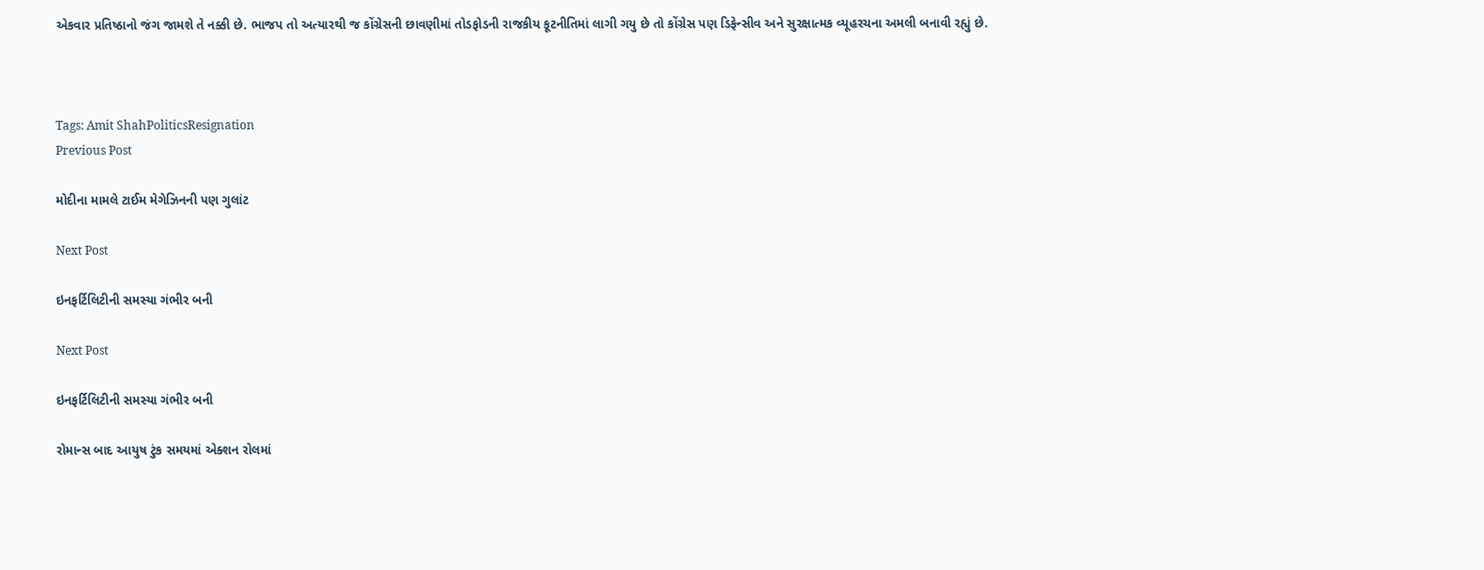એકવાર પ્રતિષ્ઠાનો જંગ જામશે તે નક્કી છે. ભાજપ તો અત્યારથી જ કોંગ્રેસની છાવણીમાં તોડફોડની રાજકીય કૂટનીતિમાં લાગી ગયુ છે તો કોંગ્રેસ પણ ડિફેન્સીવ અને સુરક્ષાત્મક વ્યૂહરચના અમલી બનાવી રહ્યું છે.



Tags: Amit ShahPoliticsResignation
Previous Post

મોદીના મામલે ટાઈમ મેગેઝિનની પણ ગુલાંટ

Next Post

ઇનફર્ટિલિટીની સમસ્યા ગંભીર બની

Next Post

ઇનફર્ટિલિટીની સમસ્યા ગંભીર બની

રોમાન્સ બાદ આયુષ ટુંક સમયમાં એક્શન રોલમાં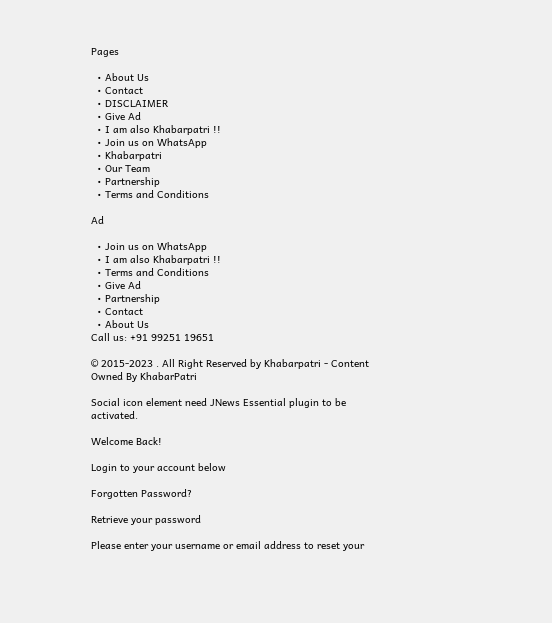Pages

  • About Us
  • Contact
  • DISCLAIMER
  • Give Ad
  • I am also Khabarpatri !!
  • Join us on WhatsApp
  • Khabarpatri
  • Our Team
  • Partnership
  • Terms and Conditions

Ad

  • Join us on WhatsApp
  • I am also Khabarpatri !!
  • Terms and Conditions
  • Give Ad
  • Partnership
  • Contact
  • About Us
Call us: +91 99251 19651

© 2015-2023 . All Right Reserved by Khabarpatri - Content Owned By KhabarPatri

Social icon element need JNews Essential plugin to be activated.

Welcome Back!

Login to your account below

Forgotten Password?

Retrieve your password

Please enter your username or email address to reset your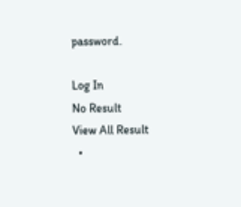password.

Log In
No Result
View All Result
  •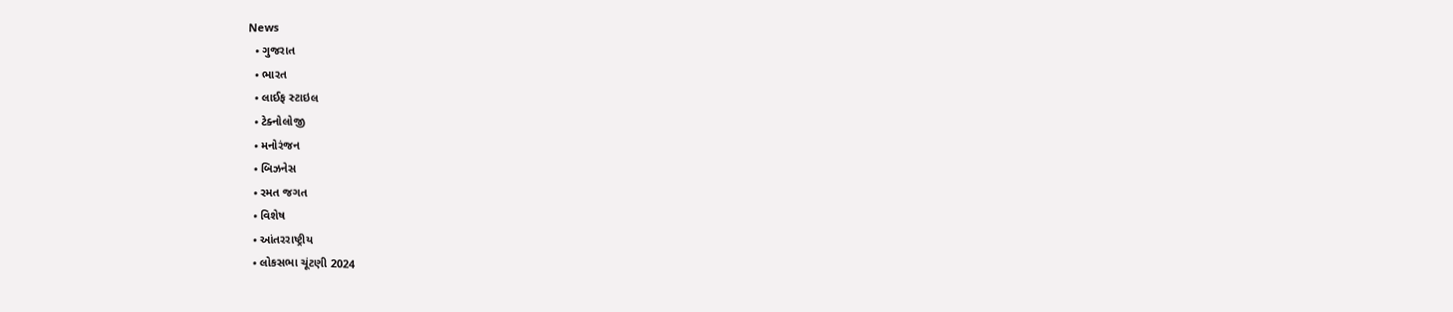News
  • ગુજરાત
  • ભારત
  • લાઈફ સ્ટાઇલ
  • ટેક્નોલોજી
  • મનોરંજન
  • બિઝનેસ
  • રમત જગત
  • વિશેષ
  • આંતરરાષ્ટ્રીય
  • લોકસભા ચૂંટણી 2024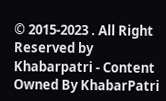© 2015-2023 . All Right Reserved by Khabarpatri - Content Owned By KhabarPatri